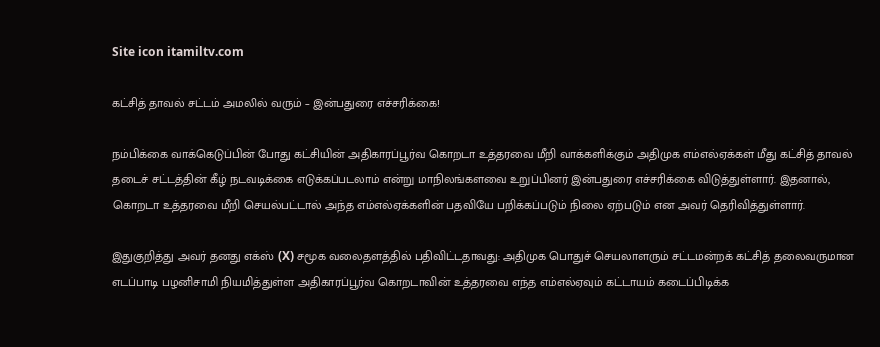Site icon itamiltv.com

கட்சித் தாவல் சட்டம் அமலில் வரும் – இன்பதுரை எச்சரிக்கை!

நம்பிக்கை வாக்கெடுப்பின் போது கட்சியின் அதிகாரப்பூர்வ கொறடா உத்தரவை மீறி வாக்களிக்கும் அதிமுக எம்எல்ஏக்கள் மீது கட்சித் தாவல் தடைச் சட்டத்தின் கீழ் நடவடிக்கை எடுக்கப்படலாம் என்று மாநிலங்களவை உறுப்பினர் இன்பதுரை எச்சரிக்கை விடுத்துள்ளார். இதனால், கொறடா உத்தரவை மீறி செயல்பட்டால் அந்த எம்எல்ஏக்களின் பதவியே பறிக்கப்படும் நிலை ஏற்படும் என அவர் தெரிவித்துள்ளார்.

இதுகுறித்து அவர் தனது எக்ஸ் (X) சமூக வலைதளத்தில் பதிவிட்டதாவது: அதிமுக பொதுச் செயலாளரும் சட்டமன்றக் கட்சித் தலைவருமான எடப்பாடி பழனிசாமி நியமித்துள்ள அதிகாரப்பூர்வ கொறடாவின் உத்தரவை எந்த எம்எல்ஏவும் கட்டாயம் கடைப்பிடிக்க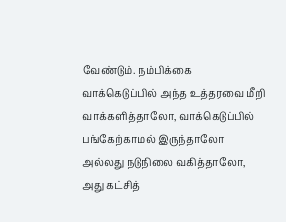வேண்டும். நம்பிக்கை வாக்கெடுப்பில் அந்த உத்தரவை மீறி வாக்களித்தாலோ, வாக்கெடுப்பில் பங்கேற்காமல் இருந்தாலோ அல்லது நடுநிலை வகித்தாலோ, அது கட்சித்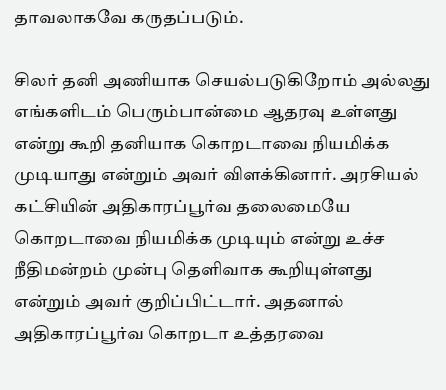தாவலாகவே கருதப்படும்.

சிலர் தனி அணியாக செயல்படுகிறோம் அல்லது எங்களிடம் பெரும்பான்மை ஆதரவு உள்ளது என்று கூறி தனியாக கொறடாவை நியமிக்க முடியாது என்றும் அவர் விளக்கினார். அரசியல் கட்சியின் அதிகாரப்பூர்வ தலைமையே கொறடாவை நியமிக்க முடியும் என்று உச்ச நீதிமன்றம் முன்பு தெளிவாக கூறியுள்ளது என்றும் அவர் குறிப்பிட்டார். அதனால் அதிகாரப்பூர்வ கொறடா உத்தரவை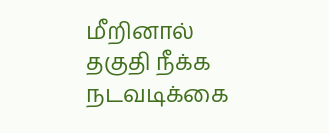மீறினால் தகுதி நீக்க நடவடிக்கை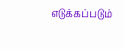எடுக்கப்படும்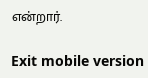என்றார்.

Exit mobile version